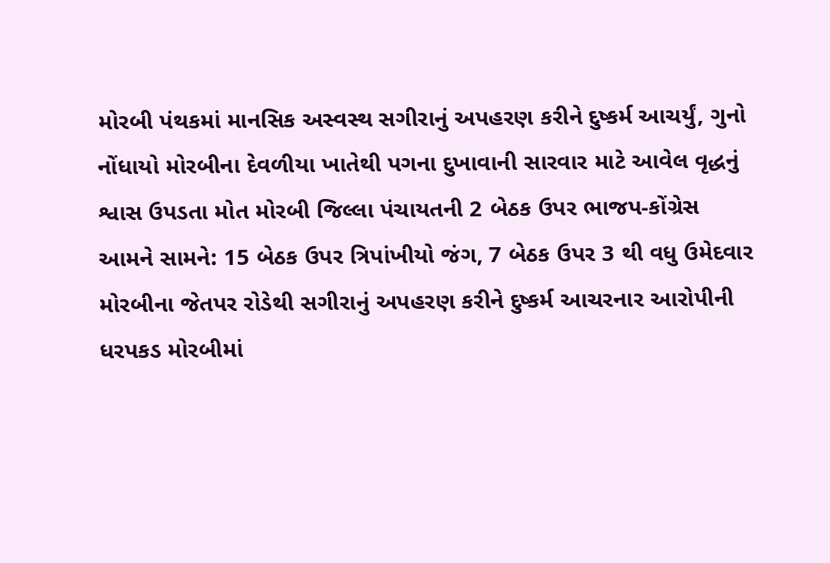મોરબી પંથકમાં માનસિક અસ્વસ્થ સગીરાનું અપહરણ કરીને દુષ્કર્મ આચર્યું, ગુનો નોંધાયો મોરબીના દેવળીયા ખાતેથી પગના દુખાવાની સારવાર માટે આવેલ વૃદ્ધનું શ્વાસ ઉપડતા મોત મોરબી જિલ્લા પંચાયતની 2 બેઠક ઉપર ભાજપ-કોંગ્રેસ આમને સામને: 15 બેઠક ઉપર ત્રિપાંખીયો જંગ, 7 બેઠક ઉપર 3 થી વધુ ઉમેદવાર મોરબીના જેતપર રોડેથી સગીરાનું અપહરણ કરીને દુષ્કર્મ આચરનાર આરોપીની ધરપકડ મોરબીમાં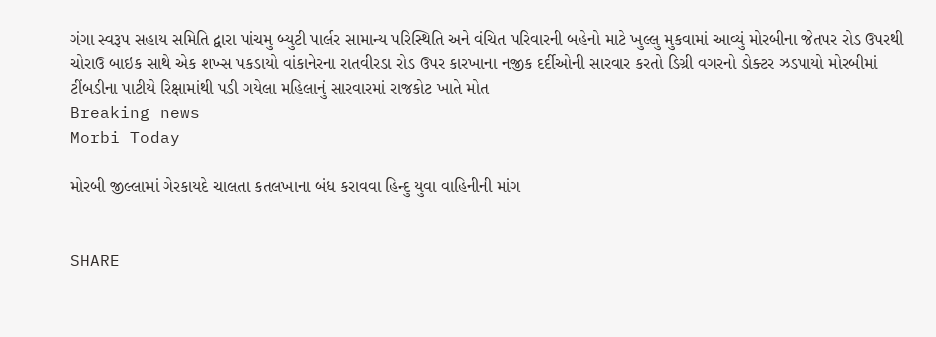ગંગા સ્વરૂપ સહાય સમિતિ દ્વારા પાંચમુ બ્યુટી પાર્લર સામાન્ય પરિસ્થિતિ અને વંચિત પરિવારની બહેનો માટે ખુલ્લુ મુકવામાં આવ્યું મોરબીના જેતપર રોડ ઉપરથી ચોરાઉ બાઇક સાથે એક શખ્સ પકડાયો વાંકાનેરના રાતવીરડા રોડ ઉપર કારખાના નજીક દર્દીઓની સારવાર કરતો ડિગ્રી વગરનો ડોક્ટર ઝડપાયો મોરબીમાં ટીંબડીના પાટીયે રિક્ષામાંથી પડી ગયેલા મહિલાનું સારવારમાં રાજકોટ ખાતે મોત
Breaking news
Morbi Today

મોરબી જીલ્લામાં ગેરકાયદે ચાલતા કતલખાના બંધ કરાવવા હિન્દુ યુવા વાહિનીની માંગ


SHARE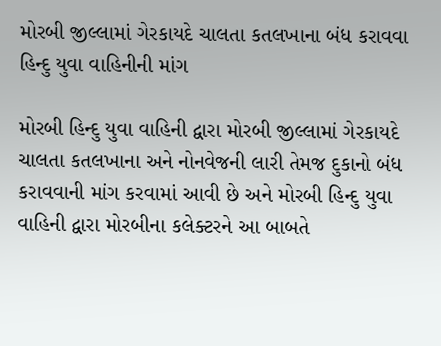મોરબી જીલ્લામાં ગેરકાયદે ચાલતા કતલખાના બંધ કરાવવા હિન્દુ યુવા વાહિનીની માંગ

મોરબી હિન્દુ યુવા વાહિની દ્વારા મોરબી જીલ્લામાં ગેરકાયદે ચાલતા કતલખાના અને નોનવેજની લારી તેમજ દુકાનો બંધ કરાવવાની માંગ કરવામાં આવી છે અને મોરબી હિન્દુ યુવા વાહિની દ્વારા મોરબીના કલેક્ટરને આ બાબતે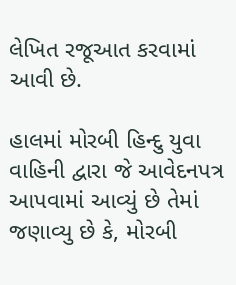લેખિત રજૂઆત કરવામાં આવી છે.

હાલમાં મોરબી હિન્દુ યુવા વાહિની દ્વારા જે આવેદનપત્ર આપવામાં આવ્યું છે તેમાં જણાવ્યુ છે કે, મોરબી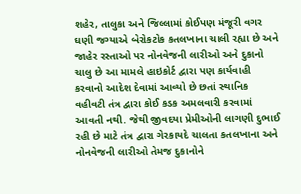શહેર, તાલુકા અને જિલ્લામાં કોઈપણ મંજૂરી વગર ઘણી જગ્યાએ બેરોકટોક કતલખાના ચાલી રહ્યા છે અને જાહેર રસ્તાઓ પર નોનવેજની લારીઓ અને દુકાનો ચાલુ છે આ મામલે હાઇકોર્ટ દ્વારા પણ કાર્યવાહી કરવાનો આદેશ દેવામાં આવ્યો છે છતાં સ્થાનિક વહીવટી તંત્ર દ્વારા કોઈ કડક અમલવારી કરવામાં આવતી નથી. જેથી જીવદયા પ્રેમીઓની લાગણી દુભાઈ રહી છે માટે તંત્ર દ્વારા ગેરકાયદે ચાલતા કતલખાના અને નોનવેજની લારીઓ તેમજ દુકાનોને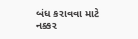બંધ કરાવવા માટે નક્કર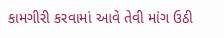કામગીરી કરવામાં આવે તેવી માંગ ઉઠી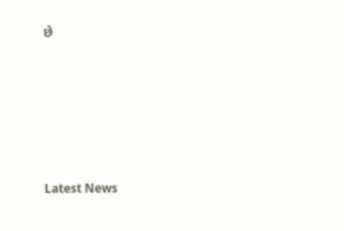છે






Latest News